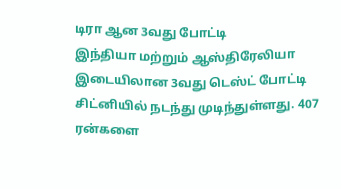டிரா ஆன 3வது போட்டி
இந்தியா மற்றும் ஆஸ்திரேலியா இடையிலான 3வது டெஸ்ட் போட்டி சிட்னியில் நடந்து முடிந்துள்ளது. 407 ரன்களை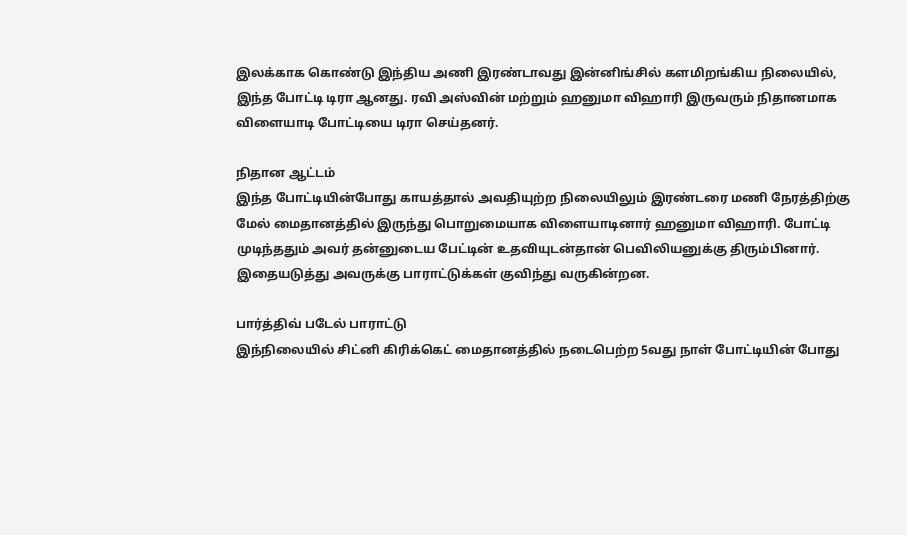இலக்காக கொண்டு இந்திய அணி இரண்டாவது இன்னிங்சில் களமிறங்கிய நிலையில், இந்த போட்டி டிரா ஆனது. ரவி அஸ்வின் மற்றும் ஹனுமா விஹாரி இருவரும் நிதானமாக விளையாடி போட்டியை டிரா செய்தனர்.

நிதான ஆட்டம்
இந்த போட்டியின்போது காயத்தால் அவதியுற்ற நிலையிலும் இரண்டரை மணி நேரத்திற்கு மேல் மைதானத்தில் இருந்து பொறுமையாக விளையாடினார் ஹனுமா விஹாரி. போட்டி முடிந்ததும் அவர் தன்னுடைய பேட்டின் உதவியுடன்தான் பெவிலியனுக்கு திரும்பினார். இதையடுத்து அவருக்கு பாராட்டுக்கள் குவிந்து வருகின்றன.

பார்த்திவ் படேல் பாராட்டு
இந்நிலையில் சிட்னி கிரிக்கெட் மைதானத்தில் நடைபெற்ற 5வது நாள் போட்டியின் போது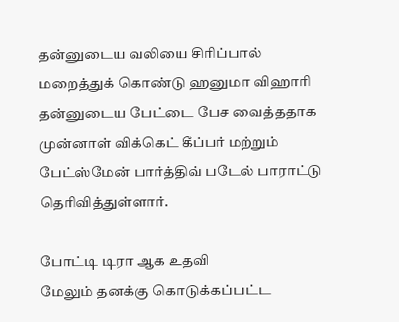தன்னுடைய வலியை சிரிப்பால் மறைத்துக் கொண்டு ஹனுமா விஹாரி தன்னுடைய பேட்டை பேச வைத்ததாக முன்னாள் விக்கெட் கீப்பர் மற்றும் பேட்ஸ்மேன் பார்த்திவ் படேல் பாராட்டு தெரிவித்துள்ளார்.

போட்டி டிரா ஆக உதவி
மேலும் தனக்கு கொடுக்கப்பட்ட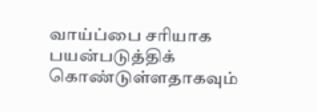வாய்ப்பை சரியாக பயன்படுத்திக் கொண்டுள்ளதாகவும்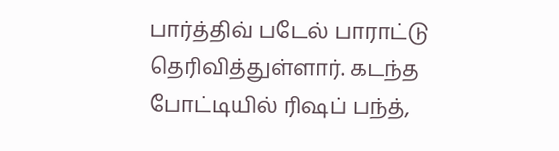பார்த்திவ் படேல் பாராட்டு தெரிவித்துள்ளார். கடந்த போட்டியில் ரிஷப் பந்த்,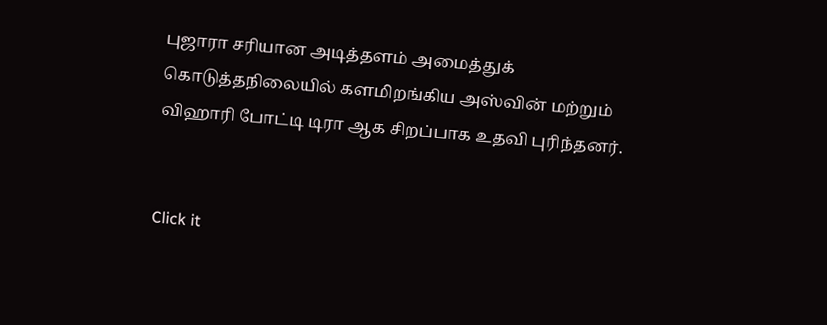புஜாரா சரியான அடித்தளம் அமைத்துக் கொடுத்தநிலையில் களமிறங்கிய அஸ்வின் மற்றும் விஹாரி போட்டி டிரா ஆக சிறப்பாக உதவி புரிந்தனர்.


Click it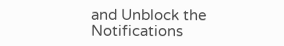and Unblock the Notifications